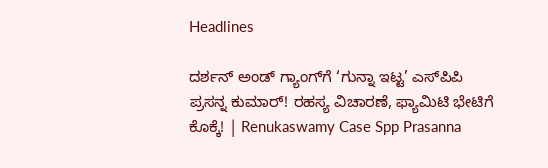Headlines

ದರ್ಶನ್ ಅಂಡ್ ಗ್ಯಾಂಗ್‌ಗೆ ‘ಗುನ್ನಾ ಇಟ್ಟ’ ಎಸ್‌ಪಿಪಿ ಪ್ರಸನ್ನ ಕುಮಾರ್! ರಹಸ್ಯ ವಿಚಾರಣೆ, ಫ್ಯಾಮಿಟಿ ಭೇಟಿಗೆ ಕೊಕ್ಕೆ! | Renukaswamy Case Spp Prasanna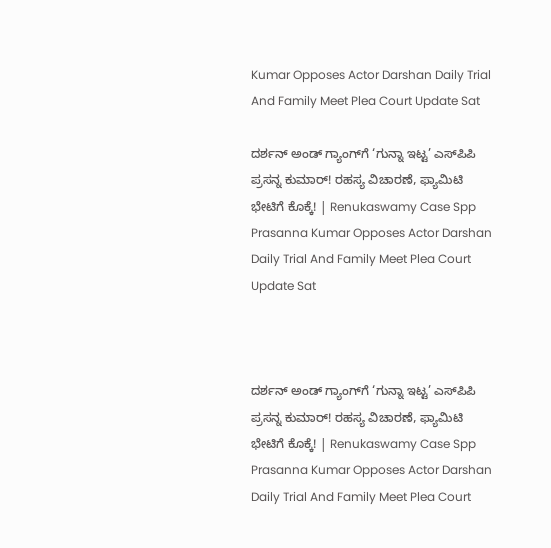Kumar Opposes Actor Darshan Daily Trial And Family Meet Plea Court Update Sat

ದರ್ಶನ್ ಅಂಡ್ ಗ್ಯಾಂಗ್‌ಗೆ ‘ಗುನ್ನಾ ಇಟ್ಟ’ ಎಸ್‌ಪಿಪಿ ಪ್ರಸನ್ನ ಕುಮಾರ್! ರಹಸ್ಯ ವಿಚಾರಣೆ, ಫ್ಯಾಮಿಟಿ ಭೇಟಿಗೆ ಕೊಕ್ಕೆ! | Renukaswamy Case Spp Prasanna Kumar Opposes Actor Darshan Daily Trial And Family Meet Plea Court Update Sat



ದರ್ಶನ್ ಅಂಡ್ ಗ್ಯಾಂಗ್‌ಗೆ ‘ಗುನ್ನಾ ಇಟ್ಟ’ ಎಸ್‌ಪಿಪಿ ಪ್ರಸನ್ನ ಕುಮಾರ್! ರಹಸ್ಯ ವಿಚಾರಣೆ, ಫ್ಯಾಮಿಟಿ ಭೇಟಿಗೆ ಕೊಕ್ಕೆ! | Renukaswamy Case Spp Prasanna Kumar Opposes Actor Darshan Daily Trial And Family Meet Plea Court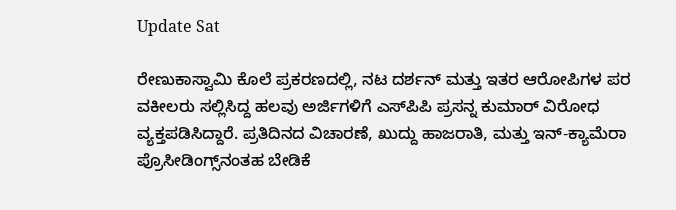Update Sat

ರೇಣುಕಾಸ್ವಾಮಿ ಕೊಲೆ ಪ್ರಕರಣದಲ್ಲಿ, ನಟ ದರ್ಶನ್ ಮತ್ತು ಇತರ ಆರೋಪಿಗಳ ಪರ ವಕೀಲರು ಸಲ್ಲಿಸಿದ್ದ ಹಲವು ಅರ್ಜಿಗಳಿಗೆ ಎಸ್‌ಪಿಪಿ ಪ್ರಸನ್ನ ಕುಮಾರ್ ವಿರೋಧ ವ್ಯಕ್ತಪಡಿಸಿದ್ದಾರೆ. ಪ್ರತಿದಿನದ ವಿಚಾರಣೆ, ಖುದ್ದು ಹಾಜರಾತಿ, ಮತ್ತು ಇನ್-ಕ್ಯಾಮೆರಾ ಪ್ರೊಸೀಡಿಂಗ್ಸ್‌ನಂತಹ ಬೇಡಿಕೆ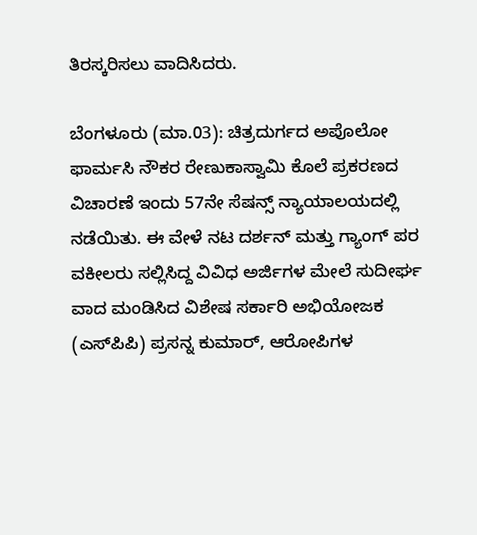ತಿರಸ್ಕರಿಸಲು ವಾದಿಸಿದರು.

ಬೆಂಗಳೂರು (ಮಾ.03): ಚಿತ್ರದುರ್ಗದ ಅಪೊಲೋ ಫಾರ್ಮಸಿ ನೌಕರ ರೇಣುಕಾಸ್ವಾಮಿ ಕೊಲೆ ಪ್ರಕರಣದ ವಿಚಾರಣೆ ಇಂದು 57ನೇ ಸೆಷನ್ಸ್ ನ್ಯಾಯಾಲಯದಲ್ಲಿ ನಡೆಯಿತು. ಈ ವೇಳೆ ನಟ ದರ್ಶನ್ ಮತ್ತು ಗ್ಯಾಂಗ್ ಪರ ವಕೀಲರು ಸಲ್ಲಿಸಿದ್ದ ವಿವಿಧ ಅರ್ಜಿಗಳ ಮೇಲೆ ಸುದೀರ್ಘ ವಾದ ಮಂಡಿಸಿದ ವಿಶೇಷ ಸರ್ಕಾರಿ ಅಭಿಯೋಜಕ (ಎಸ್‌ಪಿಪಿ) ಪ್ರಸನ್ನ ಕುಮಾರ್, ಆರೋಪಿಗಳ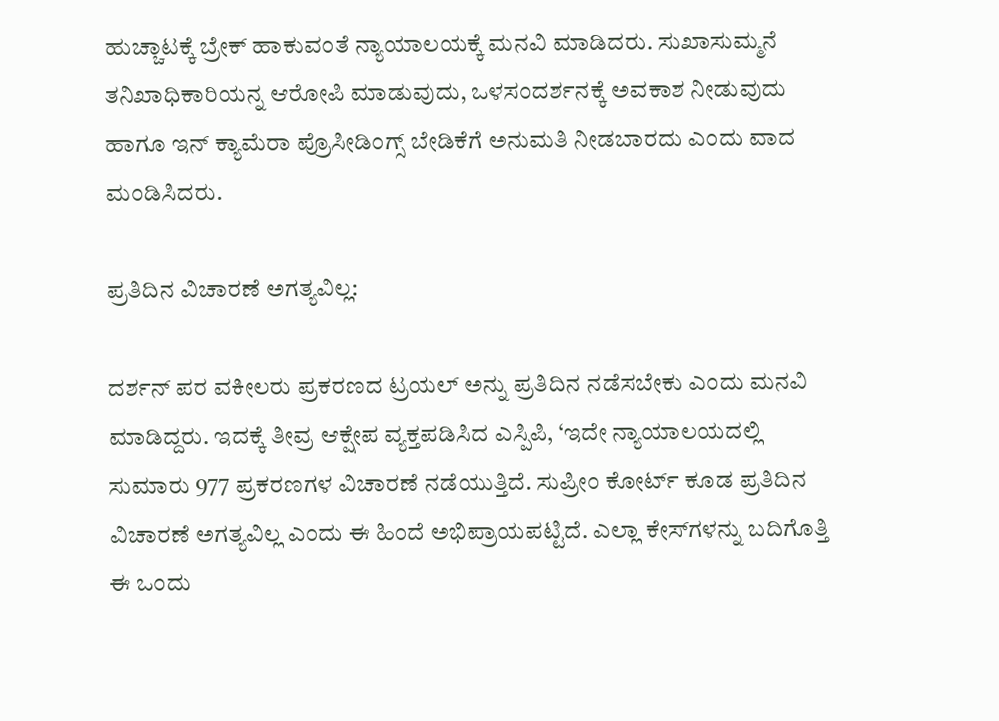ಹುಚ್ಚಾಟಕ್ಕೆ ಬ್ರೇಕ್ ಹಾಕುವಂತೆ ನ್ಯಾಯಾಲಯಕ್ಕೆ ಮನವಿ ಮಾಡಿದರು. ಸುಖಾಸುಮ್ಮನೆ ತನಿಖಾಧಿಕಾರಿಯನ್ನ ಆರೋಪಿ ಮಾಡುವುದು, ಒಳಸಂದರ್ಶನಕ್ಕೆ ಅವಕಾಶ ನೀಡುವುದು ಹಾಗೂ ಇನ್ ಕ್ಯಾಮೆರಾ ಪ್ರೊಸೀಡಿಂಗ್ಸ್ ಬೇಡಿಕೆಗೆ ಅನುಮತಿ ನೀಡಬಾರದು ಎಂದು ವಾದ ಮಂಡಿಸಿದರು.

ಪ್ರತಿದಿನ ವಿಚಾರಣೆ ಅಗತ್ಯವಿಲ್ಲ:

ದರ್ಶನ್ ಪರ ವಕೀಲರು ಪ್ರಕರಣದ ಟ್ರಯಲ್ ಅನ್ನು ಪ್ರತಿದಿನ ನಡೆಸಬೇಕು ಎಂದು ಮನವಿ ಮಾಡಿದ್ದರು. ಇದಕ್ಕೆ ತೀವ್ರ ಆಕ್ಷೇಪ ವ್ಯಕ್ತಪಡಿಸಿದ ಎಸ್ಪಿಪಿ, ‘ಇದೇ ನ್ಯಾಯಾಲಯದಲ್ಲಿ ಸುಮಾರು 977 ಪ್ರಕರಣಗಳ ವಿಚಾರಣೆ ನಡೆಯುತ್ತಿದೆ. ಸುಪ್ರೀಂ ಕೋರ್ಟ್ ಕೂಡ ಪ್ರತಿದಿನ ವಿಚಾರಣೆ ಅಗತ್ಯವಿಲ್ಲ ಎಂದು ಈ ಹಿಂದೆ ಅಭಿಪ್ರಾಯಪಟ್ಟಿದೆ. ಎಲ್ಲಾ ಕೇಸ್‌ಗಳನ್ನು ಬದಿಗೊತ್ತಿ ಈ ಒಂದು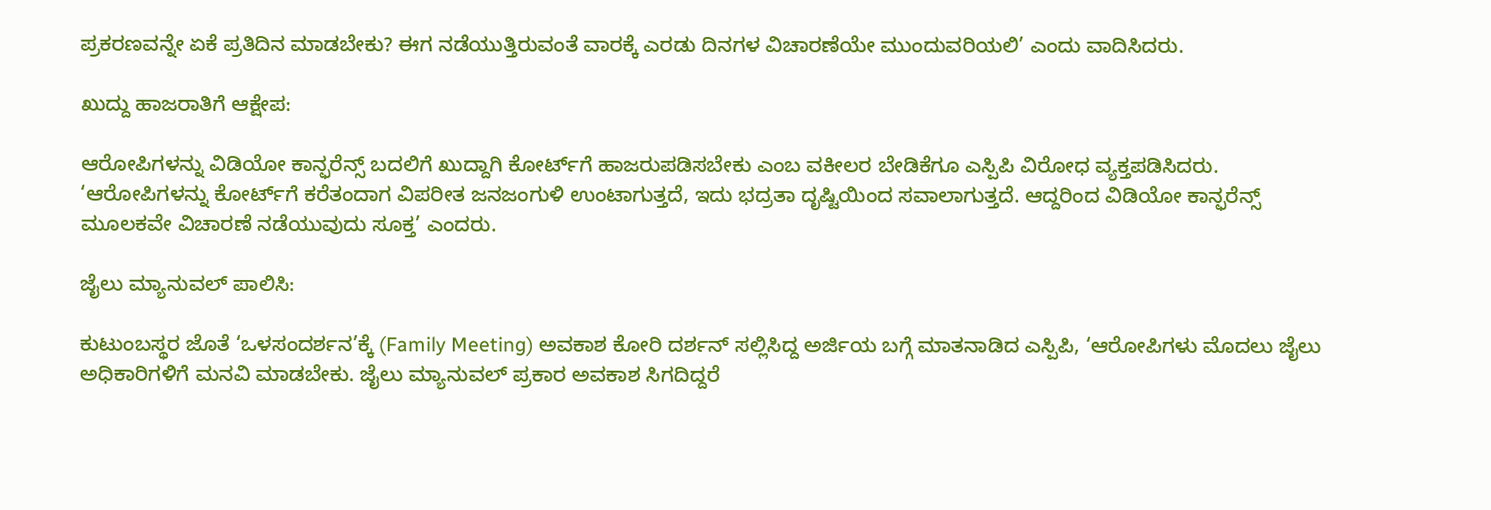ಪ್ರಕರಣವನ್ನೇ ಏಕೆ ಪ್ರತಿದಿನ ಮಾಡಬೇಕು? ಈಗ ನಡೆಯುತ್ತಿರುವಂತೆ ವಾರಕ್ಕೆ ಎರಡು ದಿನಗಳ ವಿಚಾರಣೆಯೇ ಮುಂದುವರಿಯಲಿ’ ಎಂದು ವಾದಿಸಿದರು.

ಖುದ್ದು ಹಾಜರಾತಿಗೆ ಆಕ್ಷೇಪ:

ಆರೋಪಿಗಳನ್ನು ವಿಡಿಯೋ ಕಾನ್ಫರೆನ್ಸ್ ಬದಲಿಗೆ ಖುದ್ದಾಗಿ ಕೋರ್ಟ್‌ಗೆ ಹಾಜರುಪಡಿಸಬೇಕು ಎಂಬ ವಕೀಲರ ಬೇಡಿಕೆಗೂ ಎಸ್ಪಿಪಿ ವಿರೋಧ ವ್ಯಕ್ತಪಡಿಸಿದರು. ‘ಆರೋಪಿಗಳನ್ನು ಕೋರ್ಟ್‌ಗೆ ಕರೆತಂದಾಗ ವಿಪರೀತ ಜನಜಂಗುಳಿ ಉಂಟಾಗುತ್ತದೆ, ಇದು ಭದ್ರತಾ ದೃಷ್ಟಿಯಿಂದ ಸವಾಲಾಗುತ್ತದೆ. ಆದ್ದರಿಂದ ವಿಡಿಯೋ ಕಾನ್ಫರೆನ್ಸ್ ಮೂಲಕವೇ ವಿಚಾರಣೆ ನಡೆಯುವುದು ಸೂಕ್ತ’ ಎಂದರು.

ಜೈಲು ಮ್ಯಾನುವಲ್ ಪಾಲಿಸಿ:

ಕುಟುಂಬಸ್ಥರ ಜೊತೆ ‘ಒಳಸಂದರ್ಶನ’ಕ್ಕೆ (Family Meeting) ಅವಕಾಶ ಕೋರಿ ದರ್ಶನ್ ಸಲ್ಲಿಸಿದ್ದ ಅರ್ಜಿಯ ಬಗ್ಗೆ ಮಾತನಾಡಿದ ಎಸ್ಪಿಪಿ, ‘ಆರೋಪಿಗಳು ಮೊದಲು ಜೈಲು ಅಧಿಕಾರಿಗಳಿಗೆ ಮನವಿ ಮಾಡಬೇಕು. ಜೈಲು ಮ್ಯಾನುವಲ್ ಪ್ರಕಾರ ಅವಕಾಶ ಸಿಗದಿದ್ದರೆ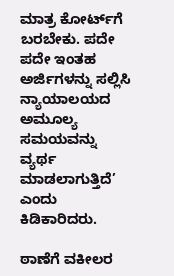ಮಾತ್ರ ಕೋರ್ಟ್‌ಗೆ ಬರಬೇಕು. ಪದೇ ಪದೇ ಇಂತಹ ಅರ್ಜಿಗಳನ್ನು ಸಲ್ಲಿಸಿ ನ್ಯಾಯಾಲಯದ ಅಮೂಲ್ಯ ಸಮಯವನ್ನು ವ್ಯರ್ಥ ಮಾಡಲಾಗುತ್ತಿದೆ’ ಎಂದು ಕಿಡಿಕಾರಿದರು.

ಠಾಣೆಗೆ ವಕೀಲರ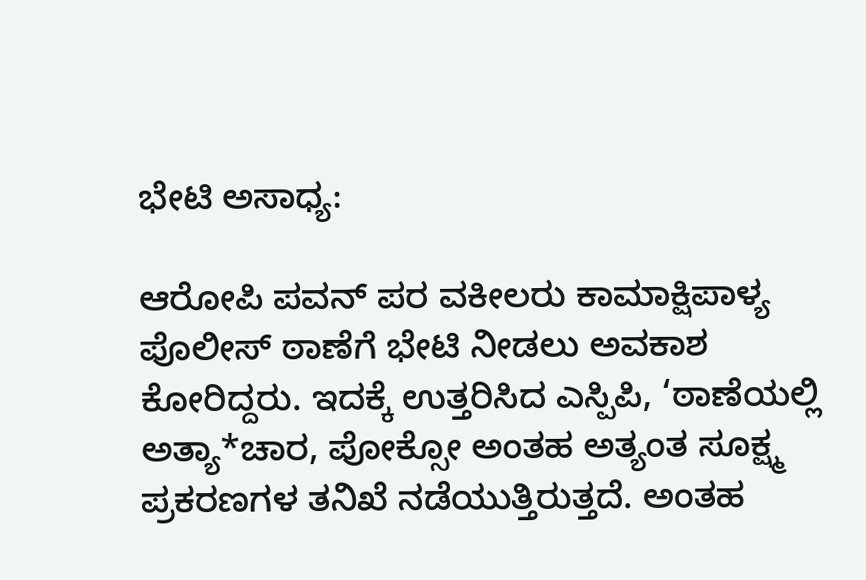ಭೇಟಿ ಅಸಾಧ್ಯ:

ಆರೋಪಿ ಪವನ್ ಪರ ವಕೀಲರು ಕಾಮಾಕ್ಷಿಪಾಳ್ಯ ಪೊಲೀಸ್ ಠಾಣೆಗೆ ಭೇಟಿ ನೀಡಲು ಅವಕಾಶ ಕೋರಿದ್ದರು. ಇದಕ್ಕೆ ಉತ್ತರಿಸಿದ ಎಸ್ಪಿಪಿ, ‘ಠಾಣೆಯಲ್ಲಿ ಅತ್ಯಾ*ಚಾರ, ಪೋಕ್ಸೋ ಅಂತಹ ಅತ್ಯಂತ ಸೂಕ್ಷ್ಮ ಪ್ರಕರಣಗಳ ತನಿಖೆ ನಡೆಯುತ್ತಿರುತ್ತದೆ. ಅಂತಹ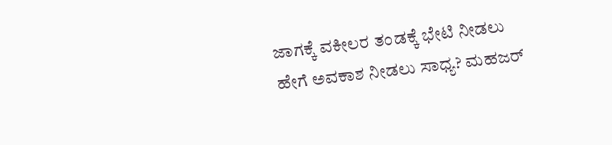ಜಾಗಕ್ಕೆ ವಕೀಲರ ತಂಡಕ್ಕೆ ಭೇಟಿ ನೀಡಲು ಹೇಗೆ ಅವಕಾಶ ನೀಡಲು ಸಾಧ್ಯ? ಮಹಜರ್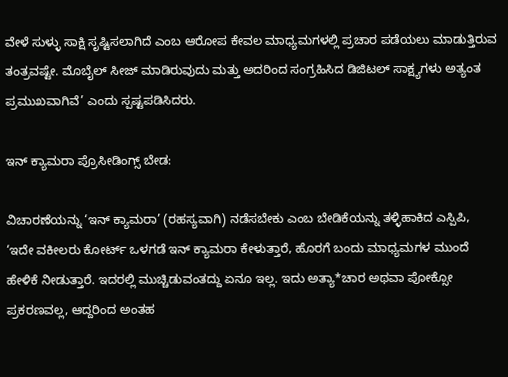ವೇಳೆ ಸುಳ್ಳು ಸಾಕ್ಷಿ ಸೃಷ್ಟಿಸಲಾಗಿದೆ ಎಂಬ ಆರೋಪ ಕೇವಲ ಮಾಧ್ಯಮಗಳಲ್ಲಿ ಪ್ರಚಾರ ಪಡೆಯಲು ಮಾಡುತ್ತಿರುವ ತಂತ್ರವಷ್ಟೇ. ಮೊಬೈಲ್ ಸೀಜ್ ಮಾಡಿರುವುದು ಮತ್ತು ಅದರಿಂದ ಸಂಗ್ರಹಿಸಿದ ಡಿಜಿಟಲ್ ಸಾಕ್ಷ್ಯಗಳು ಅತ್ಯಂತ ಪ್ರಮುಖವಾಗಿವೆ’ ಎಂದು ಸ್ಪಷ್ಟಪಡಿಸಿದರು.

ಇನ್ ಕ್ಯಾಮರಾ ಪ್ರೊಸೀಡಿಂಗ್ಸ್ ಬೇಡ:

ವಿಚಾರಣೆಯನ್ನು ‘ಇನ್ ಕ್ಯಾಮರಾ’ (ರಹಸ್ಯವಾಗಿ) ನಡೆಸಬೇಕು ಎಂಬ ಬೇಡಿಕೆಯನ್ನು ತಳ್ಳಿಹಾಕಿದ ಎಸ್ಪಿಪಿ, ‘ಇದೇ ವಕೀಲರು ಕೋರ್ಟ್ ಒಳಗಡೆ ಇನ್ ಕ್ಯಾಮರಾ ಕೇಳುತ್ತಾರೆ, ಹೊರಗೆ ಬಂದು ಮಾಧ್ಯಮಗಳ ಮುಂದೆ ಹೇಳಿಕೆ ನೀಡುತ್ತಾರೆ. ಇದರಲ್ಲಿ ಮುಚ್ಚಿಡುವಂತದ್ದು ಏನೂ ಇಲ್ಲ. ಇದು ಅತ್ಯಾ*ಚಾರ ಅಥವಾ ಪೋಕ್ಸೋ ಪ್ರಕರಣವಲ್ಲ, ಆದ್ದರಿಂದ ಅಂತಹ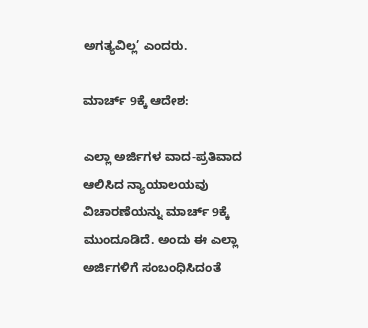ಅಗತ್ಯವಿಲ್ಲ’ ಎಂದರು.

ಮಾರ್ಚ್ 9ಕ್ಕೆ ಆದೇಶ:

ಎಲ್ಲಾ ಅರ್ಜಿಗಳ ವಾದ-ಪ್ರತಿವಾದ ಆಲಿಸಿದ ನ್ಯಾಯಾಲಯವು ವಿಚಾರಣೆಯನ್ನು ಮಾರ್ಚ್ 9ಕ್ಕೆ ಮುಂದೂಡಿದೆ. ಅಂದು ಈ ಎಲ್ಲಾ ಅರ್ಜಿಗಳಿಗೆ ಸಂಬಂಧಿಸಿದಂತೆ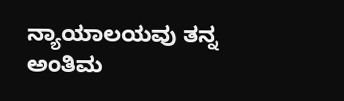ನ್ಯಾಯಾಲಯವು ತನ್ನ ಅಂತಿಮ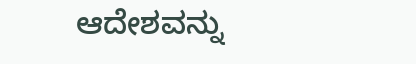ಆದೇಶವನ್ನು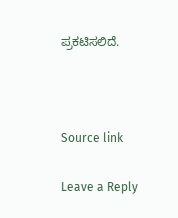ಪ್ರಕಟಿಸಲಿದೆ.



Source link

Leave a Reply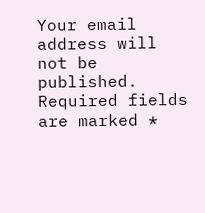Your email address will not be published. Required fields are marked *